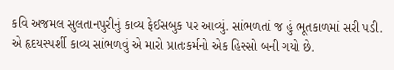કવિ અજમલ સુલતાનપુરીનું કાવ્ય ફેઈસબુક પર આવ્યું. સાંભળતાં જ હું ભૂતકાળમાં સરી પડી. એ હૃદયસ્પર્શી કાવ્ય સાંભળવું એ મારો પ્રાતઃકર્મનો એક હિસ્સો બની ગયો છે.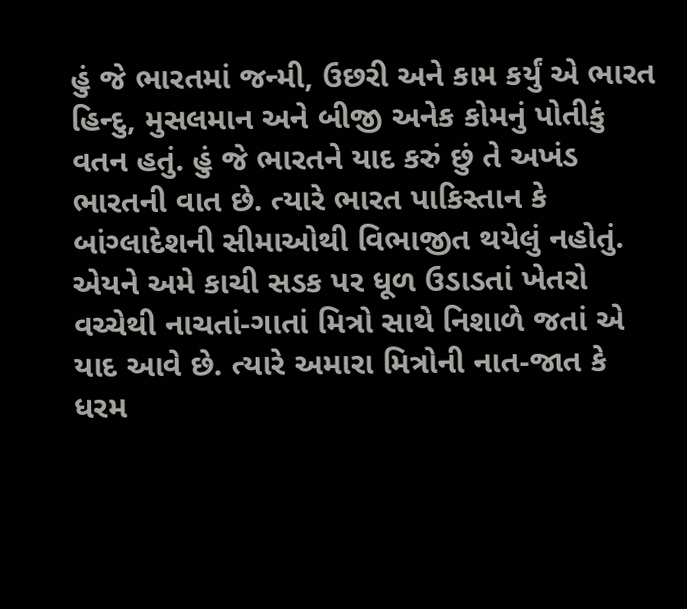હું જે ભારતમાં જન્મી, ઉછરી અને કામ કર્યું એ ભારત હિન્દુ, મુસલમાન અને બીજી અનેક કોમનું પોતીકું વતન હતું. હું જે ભારતને યાદ કરું છું તે અખંડ ભારતની વાત છે. ત્યારે ભારત પાકિસ્તાન કે બાંગ્લાદેશની સીમાઓથી વિભાજીત થયેલું નહોતું.
એયને અમે કાચી સડક પર ધૂળ ઉડાડતાં ખેતરો વચ્ચેથી નાચતાં-ગાતાં મિત્રો સાથે નિશાળે જતાં એ યાદ આવે છે. ત્યારે અમારા મિત્રોની નાત-જાત કે ધરમ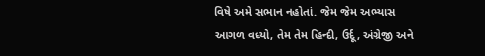વિષે અમે સભાન નહોતાં. જેમ જેમ અભ્યાસ આગળ વધ્યો, તેમ તેમ હિન્દી, ઉર્દૂ, અંગ્રેજી અને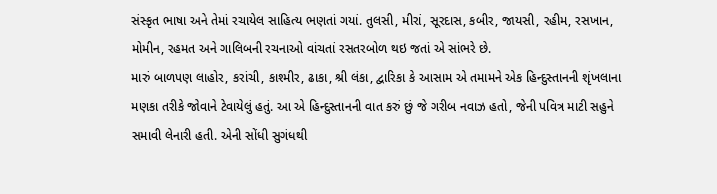સંસ્કૃત ભાષા અને તેમાં રચાયેલ સાહિત્ય ભણતાં ગયાં. તુલસી, મીરાં, સૂરદાસ, કબીર, જાયસી, રહીમ, રસખાન, મોમીન, રહમત અને ગાલિબની રચનાઓ વાંચતાં રસતરબોળ થઇ જતાં એ સાંભરે છે.
મારું બાળપણ લાહોર, કરાંચી, કાશ્મીર, ઢાકા, શ્રી લંકા, દ્વારિકા કે આસામ એ તમામને એક હિન્દુસ્તાનની શૃંખલાના મણકા તરીકે જોવાને ટેવાયેલું હતું. આ એ હિન્દુસ્તાનની વાત કરું છું જે ગરીબ નવાઝ હતો, જેની પવિત્ર માટી સહુને સમાવી લેનારી હતી. એની સોંધી સુગંધથી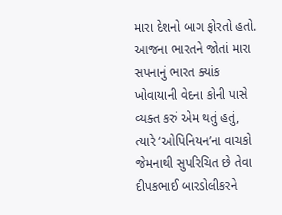મારા દેશનો બાગ ફોરતો હતો.
આજના ભારતને જોતાં મારા સપનાનું ભારત ક્યાંક ખોવાયાની વેદના કોની પાસે વ્યક્ત કરું એમ થતું હતું, ત્યારે ‘ઓપિનિયન’ના વાચકો જેમનાથી સુપરિચિત છે તેવા દીપકભાઈ બારડોલીકરને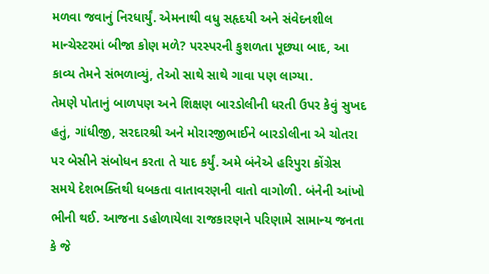મળવા જવાનું નિરધાર્યું. એમનાથી વધુ સહૃદયી અને સંવેદનશીલ માન્ચેસ્ટરમાં બીજા કોણ મળે? પરસ્પરની કુશળતા પૂછ્યા બાદ, આ કાવ્ય તેમને સંભળાવ્યું, તેઓ સાથે સાથે ગાવા પણ લાગ્યા.
તેમણે પોતાનું બાળપણ અને શિક્ષણ બારડોલીની ધરતી ઉપર કેવું સુખદ હતું, ગાંધીજી, સરદારશ્રી અને મોરારજીભાઈને બારડોલીના એ ચોતરા પર બેસીને સંબોધન કરતા તે યાદ કર્યું. અમે બંનેએ હરિપુરા કોંગ્રેસ સમયે દેશભક્તિથી ધબકતા વાતાવરણની વાતો વાગોળી. બંનેની આંખો ભીની થઈ. આજના ડહોળાયેલા રાજકારણને પરિણામે સામાન્ય જનતા કે જે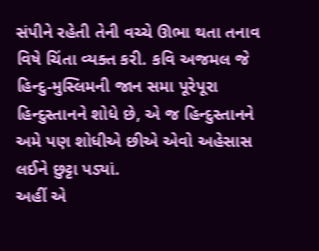સંપીને રહેતી તેની વચ્ચે ઊભા થતા તનાવ વિષે ચિંતા વ્યક્ત કરી. કવિ અજમલ જે હિન્દુ-મુસ્લિમની જાન સમા પૂરેપૂરા હિન્દુસ્તાનને શોધે છે, એ જ હિન્દુસ્તાનને અમે પણ શોધીએ છીએ એવો અહેસાસ લઈને છુટ્ટા પડ્યાં.
અહીં એ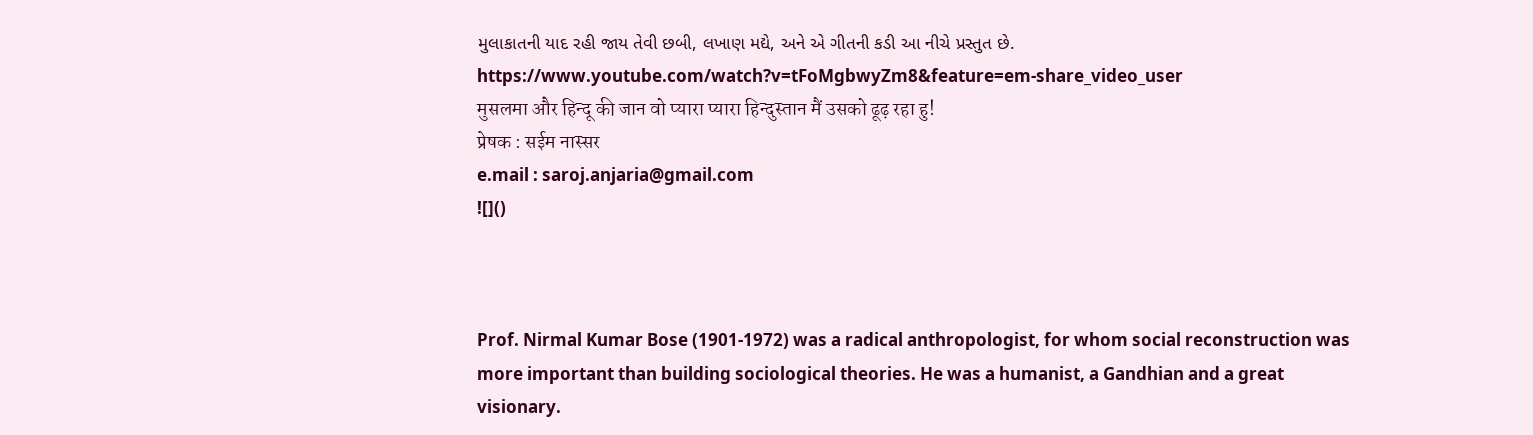મુલાકાતની યાદ રહી જાય તેવી છબી, લખાણ મદ્યે, અને એ ગીતની કડી આ નીચે પ્રસ્તુત છે.
https://www.youtube.com/watch?v=tFoMgbwyZm8&feature=em-share_video_user
मुसलमा और हिन्दू की जान वो प्यारा प्यारा हिन्दुस्तान मैं उसको ढूढ़ रहा हु!
प्रेषक : सईम नास्सर
e.mail : saroj.anjaria@gmail.com
![]()



Prof. Nirmal Kumar Bose (1901-1972) was a radical anthropologist, for whom social reconstruction was more important than building sociological theories. He was a humanist, a Gandhian and a great visionary.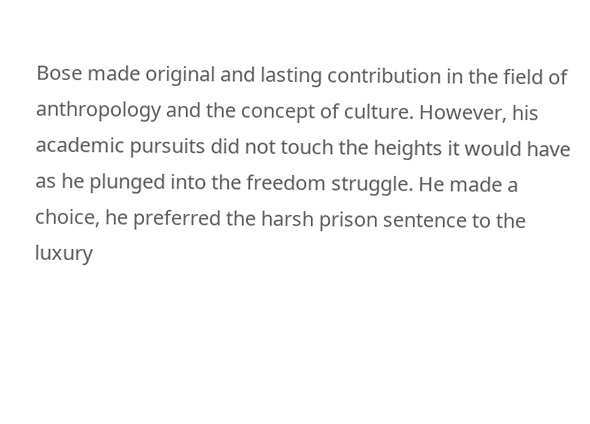Bose made original and lasting contribution in the field of anthropology and the concept of culture. However, his academic pursuits did not touch the heights it would have as he plunged into the freedom struggle. He made a choice, he preferred the harsh prison sentence to the luxury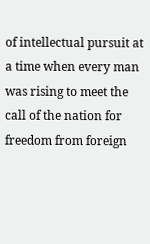of intellectual pursuit at a time when every man was rising to meet the call of the nation for freedom from foreign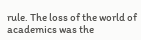rule. The loss of the world of academics was the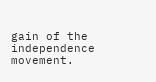gain of the independence movement.